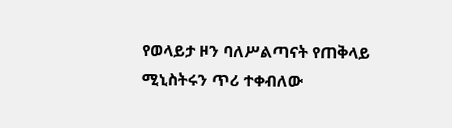የወላይታ ዞን ባለሥልጣናት የጠቅላይ ሚኒስትሩን ጥሪ ተቀብለው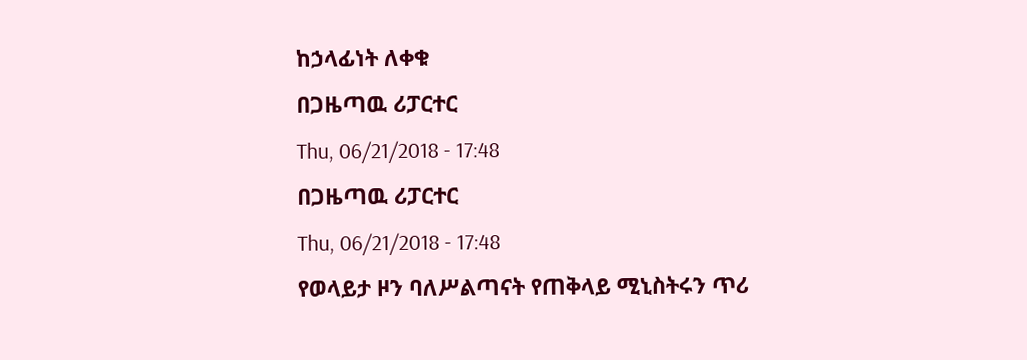ከኃላፊነት ለቀቁ
በጋዜጣዉ ሪፓርተር
Thu, 06/21/2018 - 17:48
በጋዜጣዉ ሪፓርተር
Thu, 06/21/2018 - 17:48
የወላይታ ዞን ባለሥልጣናት የጠቅላይ ሚኒስትሩን ጥሪ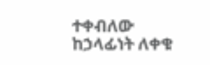ተቀብለው ከኃላፊነት ለቀቁ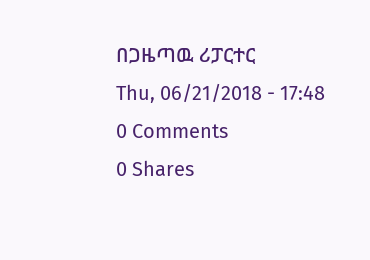በጋዜጣዉ ሪፓርተር
Thu, 06/21/2018 - 17:48
0 Comments
0 Shares